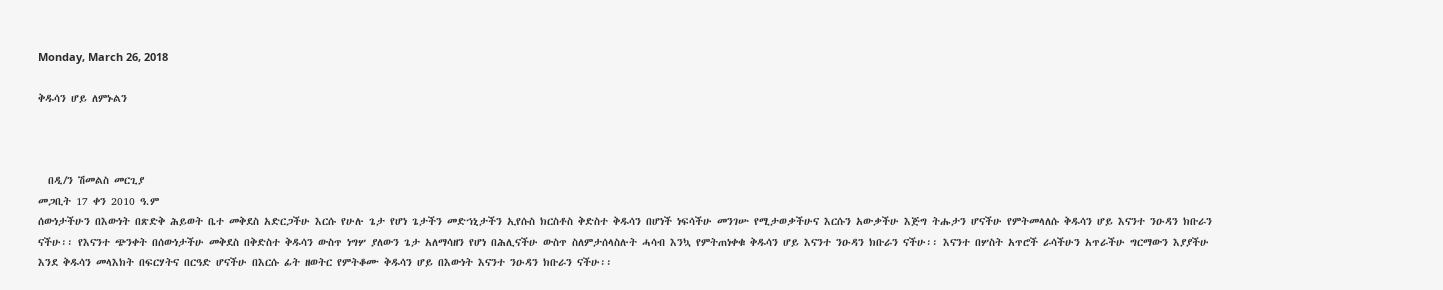Monday, March 26, 2018

ቅዱሳን ሆይ ለምኑልን



  በዲ/ን ሽመልስ መርጊያ
መጋቢት 17 ቀን 2010 ዓ.ም
ሰውነታችሁን በእውነት በጽድቅ ሕይወት ቤተ መቅደስ አድርጋችሁ እርሱ የሁሉ ጌታ የሆነ ጌታችን መድኀኒታችን ኢየሱስ ክርስቶስ ቅድስተ ቅዱሳን በሆነች ነፍሳችሁ መንገሡ የሚታወቃችሁና እርሱን አውቃችሁ እጅግ ትሑታን ሆናችሁ የምትመላለሱ ቅዱሳን ሆይ እናንተ ንዑዳን ክቡራን ናችሁ፡፡ የእናንተ ጭንቀት በሰውነታችሁ መቅደስ በቅድስተ ቅዱሳን ውስጥ ነግሦ ያለውን ጌታ አለማሳዘን የሆነ በሕሊናችሁ ውስጥ ስለምታሰላስሉት ሓሳብ እንኳ የምትጠነቀቁ ቅዱሳን ሆይ እናንተ ንዑዳን ክቡራን ናችሁ፡፡ እናንተ በሦስት አጥሮች ራሳችሁን አጥራችሁ ግርማውን እያያችሁ እንደ ቅዱሳን መላእክት በፍርሃትና በርዓድ ሆናችሁ በእርሱ ፊት ዘወትር የምትቆሙ ቅዱሳን ሆይ በእውነት እናንተ ንዑዳን ክቡራን ናችሁ፡፡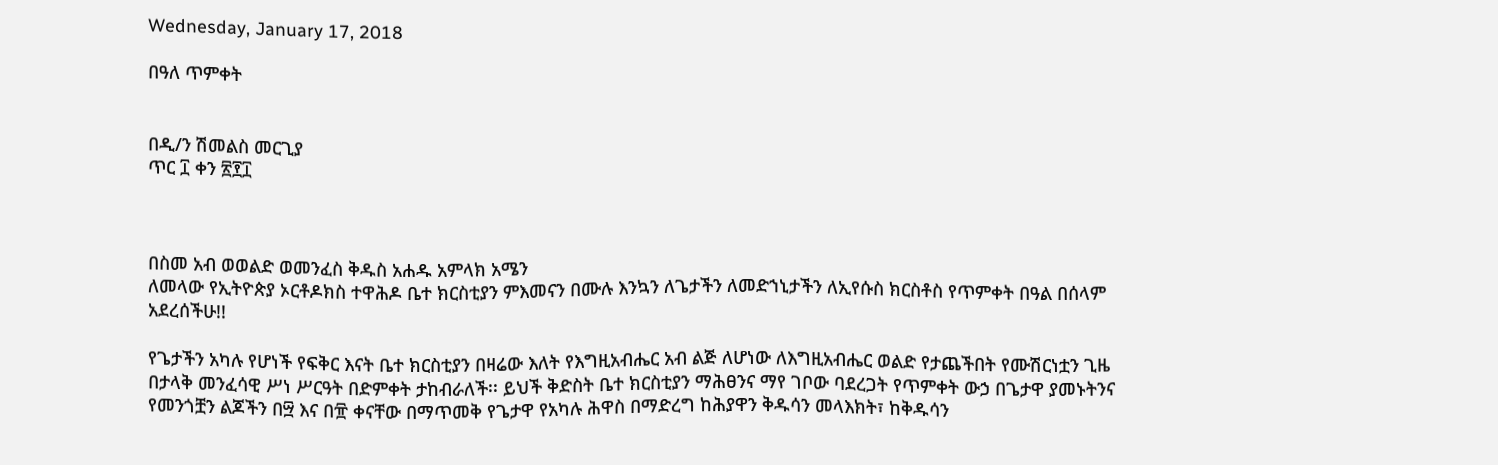Wednesday, January 17, 2018

በዓለ ጥምቀት


በዲ/ን ሽመልስ መርጊያ
ጥር ፲ ቀን ፳፻፲



በስመ አብ ወወልድ ወመንፈስ ቅዱስ አሐዱ አምላክ አሜን
ለመላው የኢትዮጵያ ኦርቶዶክስ ተዋሕዶ ቤተ ክርስቲያን ምእመናን በሙሉ እንኳን ለጌታችን ለመድኀኒታችን ለኢየሱስ ክርስቶስ የጥምቀት በዓል በሰላም አደረሰችሁ!!

የጌታችን አካሉ የሆነች የፍቅር እናት ቤተ ክርስቲያን በዛሬው እለት የእግዚአብሔር አብ ልጅ ለሆነው ለእግዚአብሔር ወልድ የታጨችበት የሙሽርነቷን ጊዜ በታላቅ መንፈሳዊ ሥነ ሥርዓት በድምቀት ታከብራለች፡፡ ይህች ቅድስት ቤተ ክርስቲያን ማሕፀንና ማየ ገቦው ባደረጋት የጥምቀት ውኃ በጌታዋ ያመኑትንና የመንጎቿን ልጆችን በ፵ እና በ፹ ቀናቸው በማጥመቅ የጌታዋ የአካሉ ሕዋስ በማድረግ ከሕያዋን ቅዱሳን መላእክት፣ ከቅዱሳን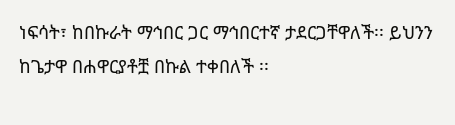ነፍሳት፣ ከበኩራት ማኅበር ጋር ማኅበርተኛ ታደርጋቸዋለች፡፡ ይህንን ከጌታዋ በሐዋርያቶቿ በኩል ተቀበለች ፡፡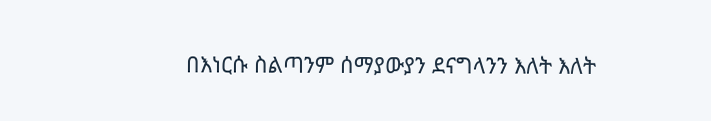በእነርሱ ስልጣንም ሰማያውያን ደናግላንን እለት እለት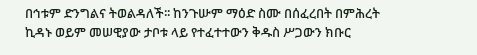በኅቱም ድንግልና ትወልዳለች፡፡ ከንጉሡም ማዕድ ስሙ በሰፈረበት በምሕረት ኪዳኑ ወይም መሠዊያው ታቦቱ ላይ የተፈተተውን ቅዱስ ሥጋውን ክቡር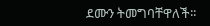ደሙን ትመግባቸዋለች፡፡